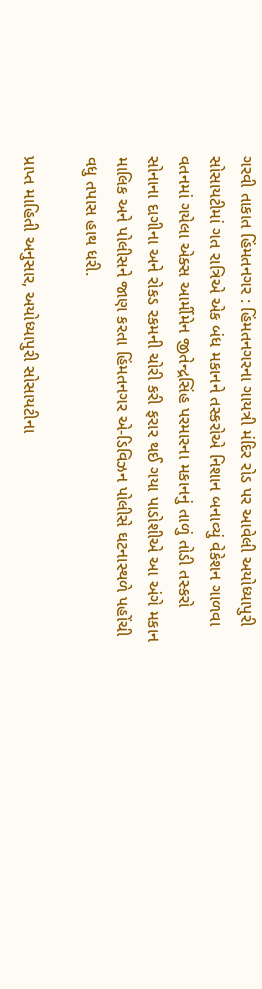ગરવી તાકાત હિંમતનગર : હિંમતનગરના ગાયત્રી મંદિર રોડ પર આવેલી અયોધ્યાપુરી સોસાયટીમાં ગત રાત્રિએ એક બંધ મકાનને તસ્કરોએ નિશાન બનાવ્યું વેકેશન ગાળવા વતનમાં ગયેલા એક્સ આર્મીમેન જીતેન્દ્રસિંહ પરમારના મકાનનું તાળું તોડી તસ્કરો સોનાના દાગીના અને રોકડ રકમની ચોરી કરી ફરાર થઈ ગયા પાડોશીએ આ અંગે મકાન માલિક અને પોલીસને જાણ કરતા હિંમતનગર એ-ડિવિઝન પોલીસે ઘટનાસ્થળે પહોંચી વધુ તપાસ હાથ ધરી.

પ્રાપ્ત માહિતી અનુસાર, અયોધ્યાપુરી સોસાયટીના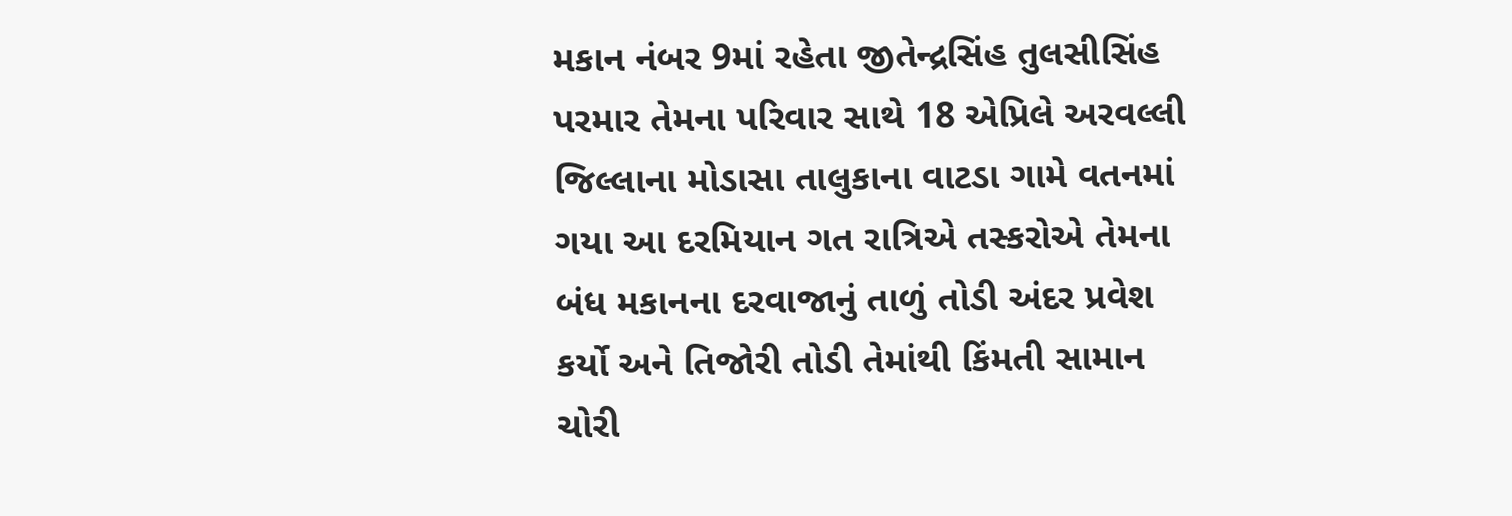મકાન નંબર 9માં રહેતા જીતેન્દ્રસિંહ તુલસીસિંહ પરમાર તેમના પરિવાર સાથે 18 એપ્રિલે અરવલ્લી જિલ્લાના મોડાસા તાલુકાના વાટડા ગામે વતનમાં ગયા આ દરમિયાન ગત રાત્રિએ તસ્કરોએ તેમના બંધ મકાનના દરવાજાનું તાળું તોડી અંદર પ્રવેશ કર્યો અને તિજોરી તોડી તેમાંથી કિંમતી સામાન ચોરી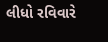લીધો રવિવારે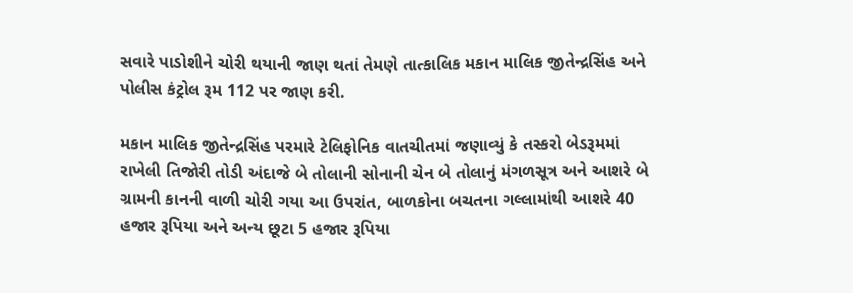સવારે પાડોશીને ચોરી થયાની જાણ થતાં તેમણે તાત્કાલિક મકાન માલિક જીતેન્દ્રસિંહ અને પોલીસ કંટ્રોલ રૂમ 112 પર જાણ કરી.

મકાન માલિક જીતેન્દ્રસિંહ પરમારે ટેલિફોનિક વાતચીતમાં જણાવ્યું કે તસ્કરો બેડરૂમમાં રાખેલી તિજોરી તોડી અંદાજે બે તોલાની સોનાની ચેન બે તોલાનું મંગળસૂત્ર અને આશરે બે ગ્રામની કાનની વાળી ચોરી ગયા આ ઉપરાંત, બાળકોના બચતના ગલ્લામાંથી આશરે 40 હજાર રૂપિયા અને અન્ય છૂટા 5 હજાર રૂપિયા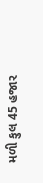મળી કુલ 45 હજાર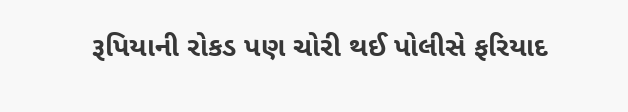રૂપિયાની રોકડ પણ ચોરી થઈ પોલીસે ફરિયાદ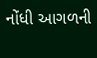નોંધી આગળની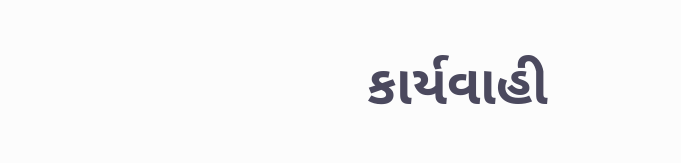કાર્યવાહી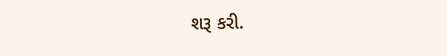શરૂ કરી.